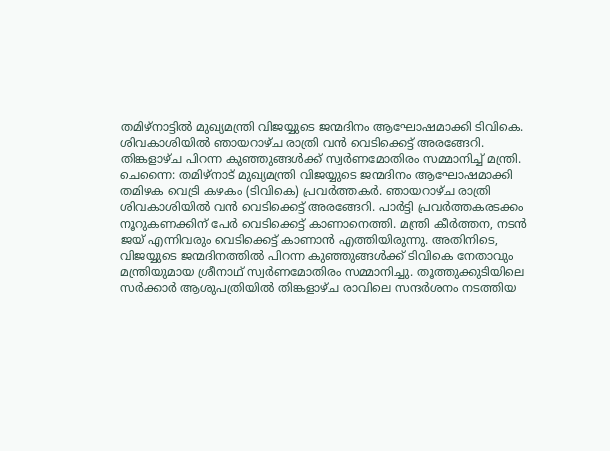തമിഴ്നാട്ടിൽ മുഖ്യമന്ത്രി വിജയ്യുടെ ജന്മദിനം ആഘോഷമാക്കി ടിവികെ. ശിവകാശിയിൽ ഞായറാഴ്ച രാത്രി വൻ വെടിക്കെട്ട് അരങ്ങേറി. തിങ്കളാഴ്ച പിറന്ന കുഞ്ഞുങ്ങൾക്ക് സ്വർണമോതിരം സമ്മാനിച്ച് മന്ത്രി.
ചെന്നൈ: തമിഴ്നാട് മുഖ്യമന്ത്രി വിജയ്യുടെ ജന്മദിനം ആഘോഷമാക്കി തമിഴക വെട്രി കഴകം (ടിവികെ) പ്രവർത്തകർ. ഞായറാഴ്ച രാത്രി ശിവകാശിയിൽ വൻ വെടിക്കെട്ട് അരങ്ങേറി. പാർട്ടി പ്രവർത്തകരടക്കം നൂറുകണക്കിന് പേർ വെടിക്കെട്ട് കാണാനെത്തി. മന്ത്രി കീർത്തന, നടൻ ജയ് എന്നിവരും വെടിക്കെട്ട് കാണാൻ എത്തിയിരുന്നു. അതിനിടെ, വിജയ്യുടെ ജന്മദിനത്തിൽ പിറന്ന കുഞ്ഞുങ്ങൾക്ക് ടിവികെ നേതാവും മന്ത്രിയുമായ ശ്രീനാഥ് സ്വർണമോതിരം സമ്മാനിച്ചു. തൂത്തുക്കുടിയിലെ സർക്കാർ ആശുപത്രിയിൽ തിങ്കളാഴ്ച രാവിലെ സന്ദർശനം നടത്തിയ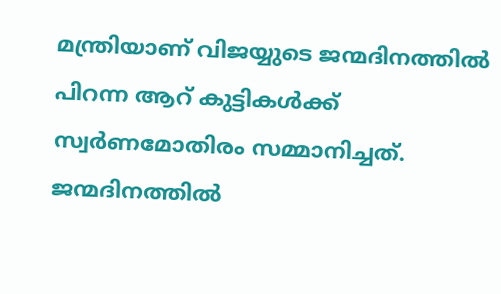മന്ത്രിയാണ് വിജയ്യുടെ ജന്മദിനത്തിൽ പിറന്ന ആറ് കുട്ടികൾക്ക് സ്വർണമോതിരം സമ്മാനിച്ചത്.
ജന്മദിനത്തിൽ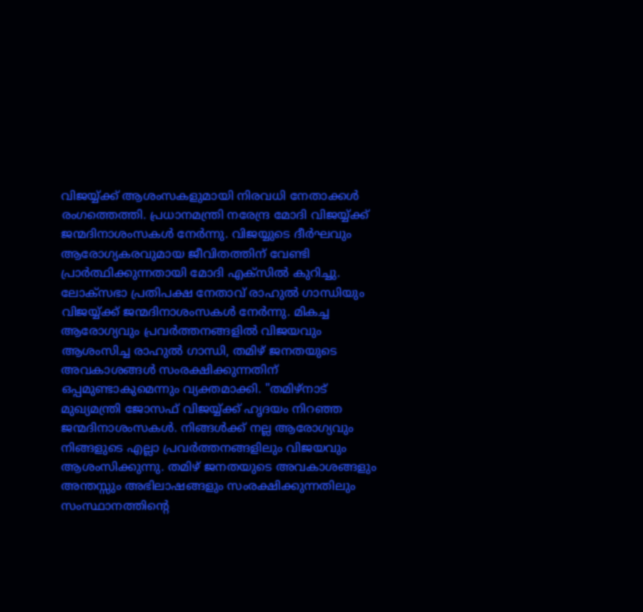വിജയ്യ്ക്ക് ആശംസകളുമായി നിരവധി നേതാക്കൾ രംഗത്തെത്തി. പ്രധാനമന്ത്രി നരേന്ദ്ര മോദി വിജയ്യ്ക്ക് ജന്മദിനാശംസകൾ നേർന്നു. വിജയ്യുടെ ദീർഘവും ആരോഗ്യകരവുമായ ജീവിതത്തിന് വേണ്ടി പ്രാർത്ഥിക്കുന്നതായി മോദി എക്സിൽ കുറിച്ചു.
ലോക്സഭാ പ്രതിപക്ഷ നേതാവ് രാഹുൽ ഗാന്ധിയും വിജയ്യ്ക്ക് ജന്മദിനാശംസകൾ നേർന്നു. മികച്ച ആരോഗ്യവും പ്രവർത്തനങ്ങളിൽ വിജയവും ആശംസിച്ച രാഹുൽ ഗാന്ധി, തമിഴ് ജനതയുടെ അവകാശങ്ങൾ സംരക്ഷിക്കുന്നതിന് ഒപ്പമുണ്ടാകുമെന്നും വ്യക്തമാക്കി. "തമിഴ്നാട് മുഖ്യമന്ത്രി ജോസഫ് വിജയ്യ്ക്ക് ഹൃദയം നിറഞ്ഞ ജന്മദിനാശംസകൾ. നിങ്ങൾക്ക് നല്ല ആരോഗ്യവും നിങ്ങളുടെ എല്ലാ പ്രവർത്തനങ്ങളിലും വിജയവും ആശംസിക്കുന്നു. തമിഴ് ജനതയുടെ അവകാശങ്ങളും അന്തസ്സും അഭിലാഷങ്ങളും സംരക്ഷിക്കുന്നതിലും സംസ്ഥാനത്തിന്റെ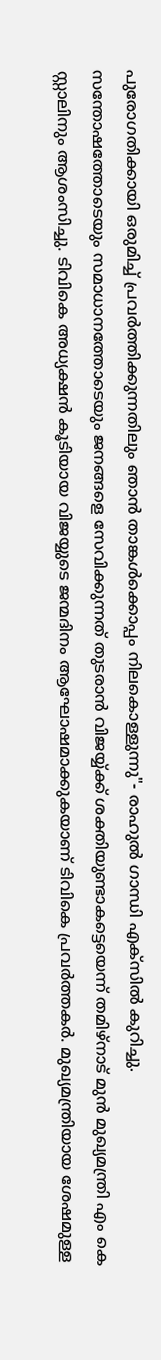പുരോഗതിക്കായി ഒരുമിച്ച് പ്രവർത്തിക്കുന്നതിലും ഞാൻ താങ്കൾക്കൊപ്പം നിലകൊള്ളുന്നു"- രാഹുൽ ഗാന്ധി എക്സിൽ കുറിച്ചു.
സന്തോഷത്തോടെയും സമാധാനത്തോടെയും ജനങ്ങളെ സേവിക്കുന്നത് തുടരാൻ വിജയ്യ്ക്ക് ശക്തിയുണ്ടാകട്ടെയെന്ന് തമിഴ്നാട് മുൻ മുഖ്യമന്ത്രി എം കെ സ്റ്റാലിനും ആശംസിച്ചു. ടിവികെ അധ്യക്ഷൻ കൂടിയായ വിജയ്യുടെ ജന്മദിനം ആഘോഷമാക്കുകയാണ് ടിവികെ പ്രവർത്തകർ. മുഖ്യമന്ത്രിയായ ശേഷമുള്ള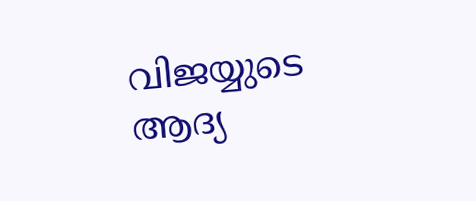വിജയ്യുടെ ആദ്യ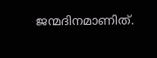ജന്മദിനമാണിത്.